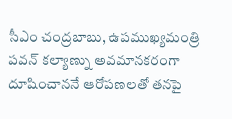సీఎం చంద్రబాబు, ఉపముఖ్యమంత్రి పవన్ కల్యాణ్ను అవమానకరంగా దూషించాననే ఆరోపణలతో తనపై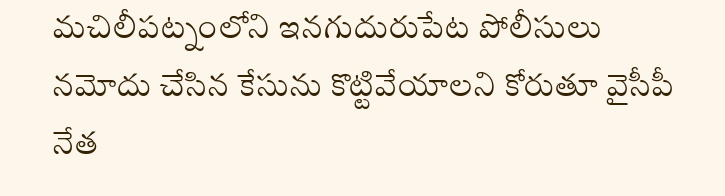మచిలీపట్నంలోని ఇనగుదురుపేట పోలీసులు నమోదు చేసిన కేసును కొట్టివేయాలని కోరుతూ వైసీపీ నేత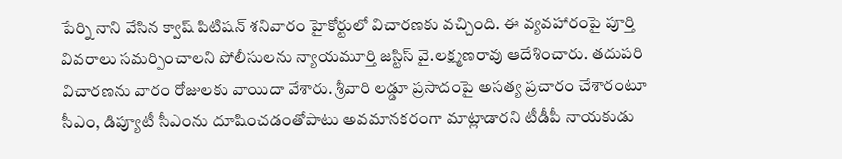పేర్ని నాని వేసిన క్వాష్ పిటిషన్ శనివారం హైకోర్టులో విచారణకు వచ్చింది. ఈ వ్యవహారంపై పూర్తి వివరాలు సమర్పించాలని పోలీసులను న్యాయమూర్తి జస్టిస్ వై.లక్ష్మణరావు ఆదేశించారు. తదుపరి విచారణను వారం రోజులకు వాయిదా వేశారు. శ్రీవారి లడ్డూ ప్రసాదంపై అసత్య ప్రచారం చేశారంటూ సీఎం, డిప్యూటీ సీఎంను దూషించడంతోపాటు అవమానకరంగా మాట్లాడారని టీడీపీ నాయకుడు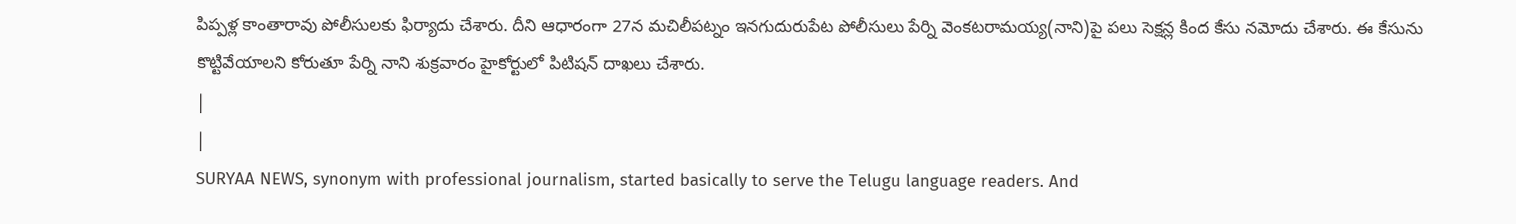పిప్పళ్ల కాంతారావు పోలీసులకు ఫిర్యాదు చేశారు. దీని ఆధారంగా 27న మచిలీపట్నం ఇనగుదురుపేట పోలీసులు పేర్ని వెంకటరామయ్య(నాని)పై పలు సెక్షన్ల కింద కేసు నమోదు చేశారు. ఈ కేసును కొట్టివేయాలని కోరుతూ పేర్ని నాని శుక్రవారం హైకోర్టులో పిటిషన్ దాఖలు చేశారు.
|
|
SURYAA NEWS, synonym with professional journalism, started basically to serve the Telugu language readers. And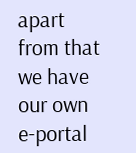apart from that we have our own e-portal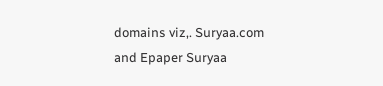domains viz,. Suryaa.com and Epaper Suryaa